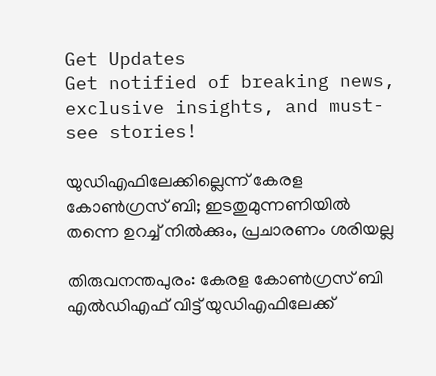Get Updates
Get notified of breaking news, exclusive insights, and must-see stories!

യുഡിഎഫിലേക്കില്ലെന്ന് കേരള കോണ്‍ഗ്രസ് ബി; ഇടതുമുന്നണിയില്‍ തന്നെ ഉറച്ച് നില്‍ക്കും, പ്രചാരണം ശരിയല്ല

തിരുവനന്തപുരം: കേരള കോണ്‍ഗ്രസ് ബി എല്‍ഡ‍ിഎഫ് വിട്ട് യുഡിഎഫിലേക്ക്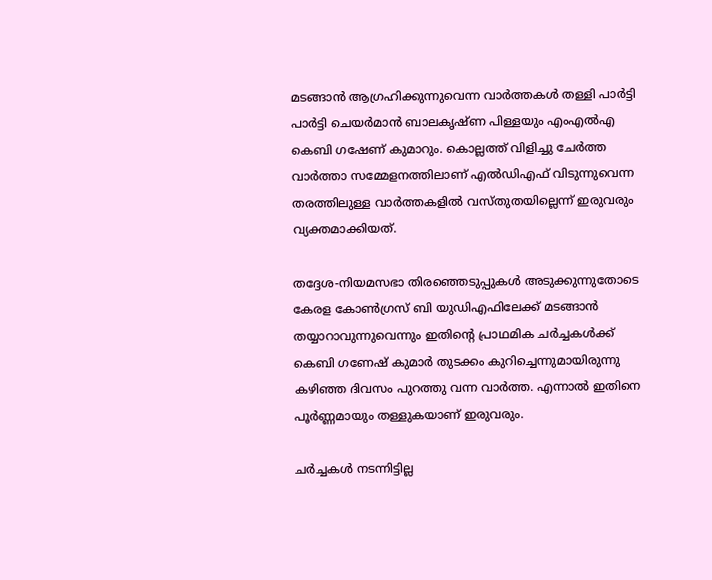മടങ്ങാന്‍ ആഗ്രഹിക്കുന്നുവെന്ന വാര്‍ത്തകള്‍ തള്ളി പാര്‍ട്ടി പാര്‍ട്ടി ചെയര്‍മാന്‍ ബാലകൃഷ്ണ പിള്ളയും എംഎല്‍എ കെബി ഗഷേണ് കുമാറും. കൊല്ലത്ത് വിളിച്ചു ചേര്‍ത്ത വാര്‍ത്താ സമ്മേളനത്തിലാണ് എല്‍ഡിഎഫ് വിടുന്നുവെന്ന തരത്തിലുള്ള വാര്‍ത്തകളില്‍ വസ്തുതയില്ലെന്ന് ഇരുവരും വ്യക്തമാക്കിയത്.

തദ്ദേശ-നിയമസഭാ തിരഞ്ഞെടുപ്പുകള്‍ അടുക്കുന്നുതോടെ കേരള കോണ്‍ഗ്രസ് ബി യുഡിഎഫിലേക്ക് മടങ്ങാന്‍ തയ്യാറാവുന്നുവെന്നും ഇതിന്‍റെ പ്രാഥമിക ചര്‍ച്ചകള്‍ക്ക് കെബി ഗണേഷ് കുമാര്‍ തുടക്കം കുറിച്ചെന്നുമായിരുന്നു കഴിഞ്ഞ ദിവസം പുറത്തു വന്ന വാര്‍ത്ത. എന്നാല്‍ ഇതിനെ പൂര്‍ണ്ണമായും തള്ളുകയാണ് ഇരുവരും.

ചര്‍ച്ചകള്‍ നടന്നിട്ടില്ല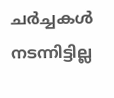ചര്‍ച്ചകള്‍ നടന്നിട്ടില്ല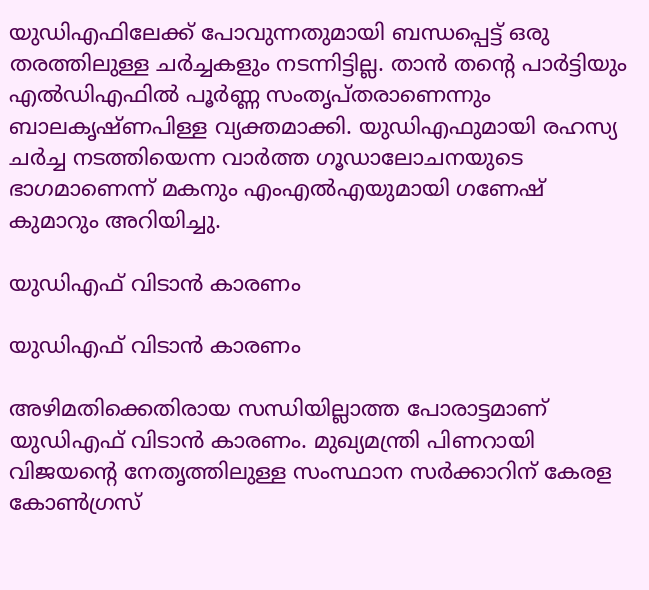യുഡിഎഫിലേക്ക് പോവുന്നതുമായി ബന്ധപ്പെട്ട് ഒരു തരത്തിലുള്ള ചര്‍ച്ചകളും നടന്നിട്ടില്ല. താന്‍ തന്‍റെ പാര്‍ട്ടിയും എല്‍ഡിഎഫില്‍ പൂര്‍ണ്ണ സംതൃപ്തരാണെന്നും ബാലകൃഷ്ണപിള്ള വ്യക്തമാക്കി. യുഡിഎഫുമായി രഹസ്യ ചര്‍ച്ച നടത്തിയെന്ന വാര്‍ത്ത ഗൂഡാലോചനയുടെ ഭാഗമാണെന്ന് മകനും എംഎല്‍എയുമായി ഗണേഷ് കുമാറും അറിയിച്ചു.

യുഡിഎഫ് വിടാന്‍ കാരണം

യുഡിഎഫ് വിടാന്‍ കാരണം

അഴിമതിക്കെതിരായ സന്ധിയില്ലാത്ത പോരാട്ടമാണ് യുഡിഎഫ് വിടാന്‍ കാരണം. മുഖ്യമന്ത്രി പിണറായി വിജയന്‍റെ നേതൃത്തിലുള്ള സംസ്ഥാന സര്‍ക്കാറിന് കേരള കോണ്‍ഗ്രസ്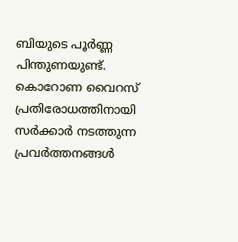ബിയുടെ പൂര്‍ണ്ണ പിന്തുണയുണ്ട്. കൊറോണ വൈറസ് പ്രതിരോധത്തിനായി സര്‍ക്കാര്‍ നടത്തുന്ന പ്രവര്‍ത്തനങ്ങള്‍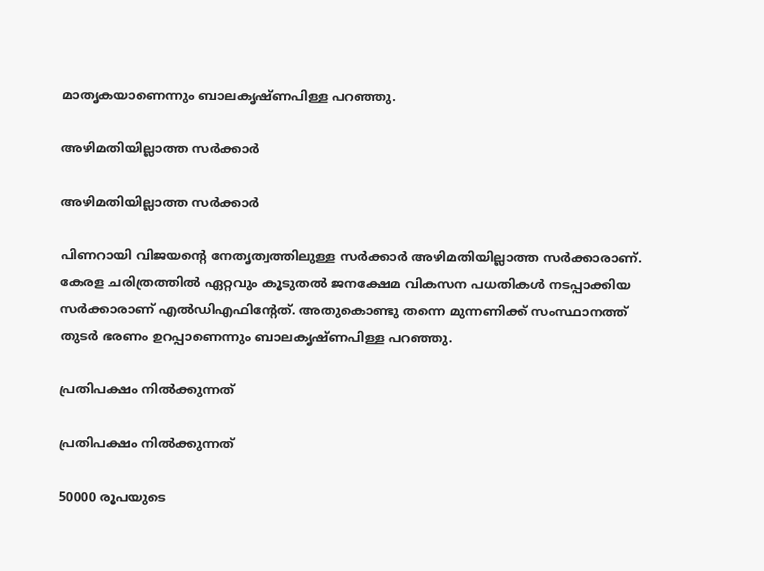മാതൃകയാണെന്നും ബാലകൃഷ്ണപിള്ള പറഞ്ഞു.

അഴിമതിയില്ലാത്ത സര്‍ക്കാര്‍

അഴിമതിയില്ലാത്ത സര്‍ക്കാര്‍

പിണറായി വിജയന്‍റെ നേതൃത്വത്തിലുള്ള സർക്കാർ അഴിമതിയില്ലാത്ത സർക്കാരാണ്. കേരള ചരിത്രത്തിൽ ഏറ്റവും കൂടുതൽ ജനക്ഷേമ വികസന പധതികൾ നടപ്പാക്കിയ സർക്കാരാണ് എൽഡിഎഫിന്റേത്. അതുകൊണ്ടു തന്നെ മുന്നണിക്ക് സംസ്ഥാനത്ത് തുടർ ഭരണം ഉറപ്പാണെന്നും ബാലകൃഷ്ണപിള്ള പറഞ്ഞു.

പ്രതിപക്ഷം നില്‍ക്കുന്നത്

പ്രതിപക്ഷം നില്‍ക്കുന്നത്

50000 രൂപയുടെ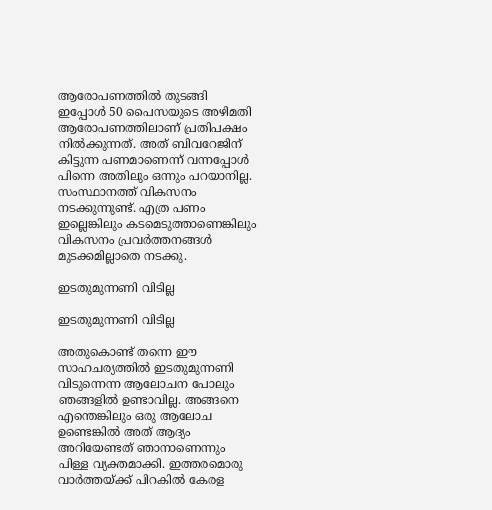ആരോപണത്തില്‍ തുടങ്ങി ഇപ്പോള്‍ 50 പൈസയുടെ അഴിമതി ആരോപണത്തിലാണ് പ്രതിപക്ഷം നില്‍ക്കുന്നത്. അത് ബിവറേജിന് കിട്ടുന്ന പണമാണെന്ന് വന്നപ്പോള്‍ പിന്നെ അതിലും ഒന്നും പറയാനില്ല. സംസ്ഥാനത്ത് വികസനം നടക്കുന്നുണ്ട്. എത്ര പണം ഇല്ലെങ്കിലും കടമെടുത്താണെങ്കിലും വികസനം പ്രവര്‍ത്തനങ്ങള്‍ മുടക്കമില്ലാതെ നടക്കു.

ഇടതുമുന്നണി വിടില്ല

ഇടതുമുന്നണി വിടില്ല

അതുകൊണ്ട് തന്നെ ഈ സാഹചര്യത്തില്‍ ഇടതുമുന്നണി വിടുന്നെന്ന ആലോചന പോലും ഞങ്ങളില്‍ ഉണ്ടാവില്ല. അങ്ങനെ എന്തെങ്കിലും ഒരു ആലോച ഉണ്ടെങ്കില്‍ അത് ആദ്യം അറിയേണ്ടത് ഞാനാണെന്നും പിള്ള വ്യക്തമാക്കി. ഇത്തരമൊരു വാര്‍ത്തയ്ക്ക് പിറകില്‍ കേരള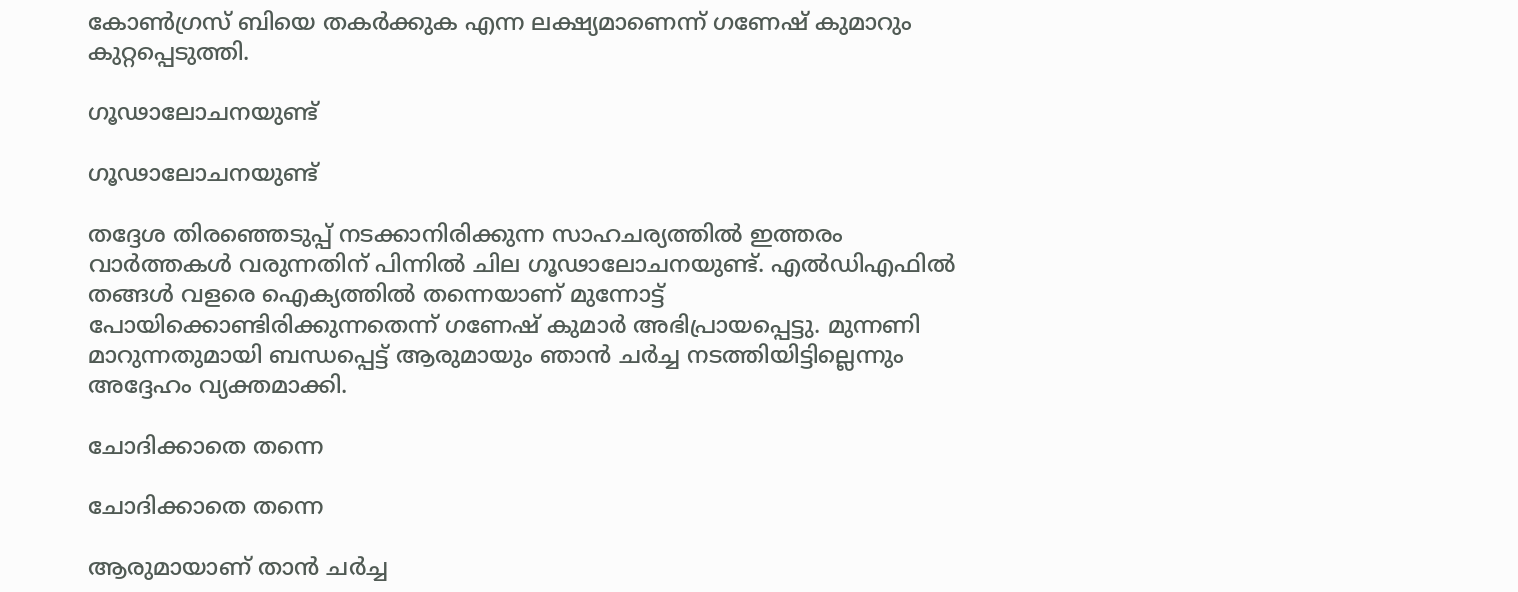കോണ്‍ഗ്രസ് ബിയെ തകര്‍ക്കുക എന്ന ലക്ഷ്യമാണെന്ന് ഗണേഷ് കുമാറും കുറ്റപ്പെടുത്തി.

ഗൂഢാലോചനയുണ്ട്

ഗൂഢാലോചനയുണ്ട്

തദ്ദേശ തിരഞ്ഞെടുപ്പ് നടക്കാനിരിക്കുന്ന സാഹചര്യത്തില്‍ ഇത്തരം വാര്‍ത്തകള്‍ വരുന്നതിന് പിന്നില്‍ ചില ഗൂഢാലോചനയുണ്ട്. എല്‍ഡിഎഫില്‍ തങ്ങള്‍ വളരെ ഐക്യത്തില്‍ തന്നെയാണ് മുന്നോട്ട് പോയിക്കൊണ്ടിരിക്കുന്നതെന്ന് ഗണേഷ് കുമാര്‍ അഭിപ്രായപ്പെട്ടു. മുന്നണി മാറുന്നതുമായി ബന്ധപ്പെട്ട് ആരുമായും ഞാന്‍ ചര്‍ച്ച നടത്തിയിട്ടില്ലെന്നും അദ്ദേഹം വ്യക്തമാക്കി.

ചോദിക്കാതെ തന്നെ

ചോദിക്കാതെ തന്നെ

ആരുമായാണ് താന്‍ ചര്‍ച്ച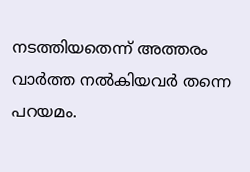നടത്തിയതെന്ന് അത്തരം വാര്‍ത്ത നല്‍കിയവര്‍ തന്നെ പറയമം.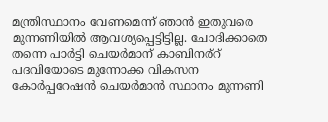മന്ത്രിസ്ഥാനം വേണമെന്ന് ഞാന്‍ ഇതുവരെ മുന്നണിയില്‍ ആവശ്യപ്പെട്ടിട്ടില്ല. ചോദിക്കാതെ തന്നെ പാര്‍ട്ടി ചെയര്‍മാന് കാബിനര്റ് പദവിയോടെ മുന്നോക്ക വികസന കോര്‍പ്പറേഷന്‍ ചെയര്‍മാന്‍ സ്ഥാനം മുന്നണി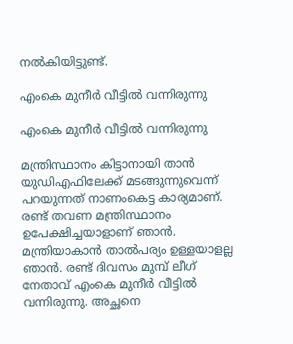നല്‍കിയിട്ടുണ്ട്.

എംകെ മുനീര്‍ വീട്ടില്‍ വന്നിരുന്നു

എംകെ മുനീര്‍ വീട്ടില്‍ വന്നിരുന്നു

മന്ത്രിസ്ഥാനം കിട്ടാനായി താന്‍ യുഡിഎഫിലേക്ക് മടങ്ങുന്നുവെന്ന് പറയുന്നത് നാണംകെട്ട കാര്യമാണ്. രണ്ട് തവണ മന്ത്രിസ്ഥാനം ഉപേക്ഷിച്ചയാളാണ് ഞാന്‍. മന്ത്രിയാകാന്‍ താല്‍പര്യം ഉള്ളയാളല്ല ഞാന്‍. രണ്ട് ദിവസം മുമ്പ് ലീഗ് നേതാവ് എംകെ മുനീര്‍ വീട്ടില്‍ വന്നിരുന്നു. അച്ഛനെ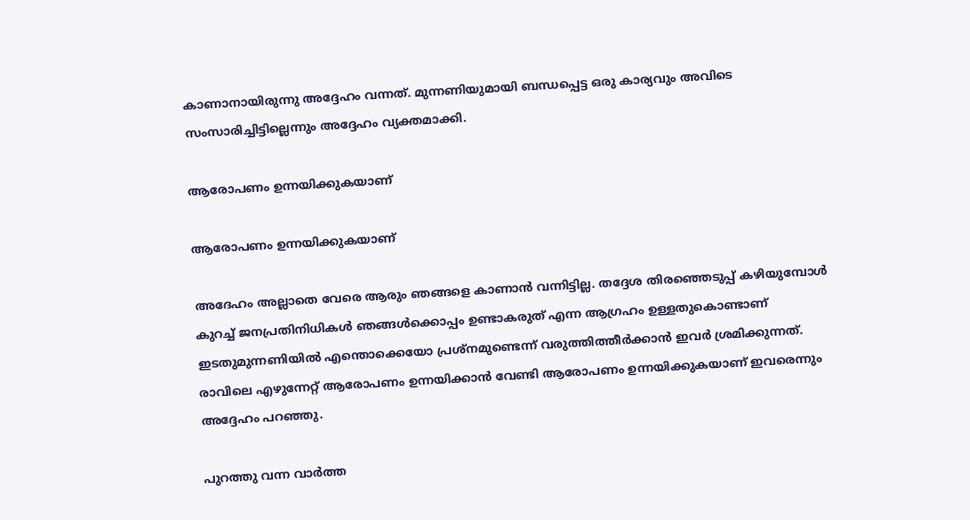കാണാനായിരുന്നു അദ്ദേഹം വന്നത്. മുന്നണിയുമായി ബന്ധപ്പെട്ട ഒരു കാര്യവും അവിടെ സംസാരിച്ചിട്ടില്ലെന്നും അദ്ദേഹം വ്യക്തമാക്കി.

ആരോപണം ഉന്നയിക്കുകയാണ്

ആരോപണം ഉന്നയിക്കുകയാണ്

അദേഹം അല്ലാതെ വേരെ ആരും ഞങ്ങളെ കാണാന്‍ വന്നിട്ടില്ല. തദ്ദേശ തിരഞ്ഞെടുപ്പ് കഴിയുമ്പോള്‍ കുറച്ച് ജനപ്രതിനിധികള്‍ ഞങ്ങള്‍ക്കൊപ്പം ഉണ്ടാകരുത് എന്ന ആഗ്രഹം ഉള്ളതുകൊണ്ടാണ് ഇടതുമുന്നണിയില്‍ എന്തൊക്കെയോ പ്രശ്‌നമുണ്ടെന്ന് വരുത്തിത്തീര്‍ക്കാന്‍ ഇവര്‍ ശ്രമിക്കുന്നത്. രാവിലെ എഴുന്നേറ്റ് ആരോപണം ഉന്നയിക്കാന്‍ വേണ്ടി ആരോപണം ഉന്നയിക്കുകയാണ് ഇവരെന്നും അദ്ദേഹം പറഞ്ഞു.

പുറത്തു വന്ന വാര്‍ത്ത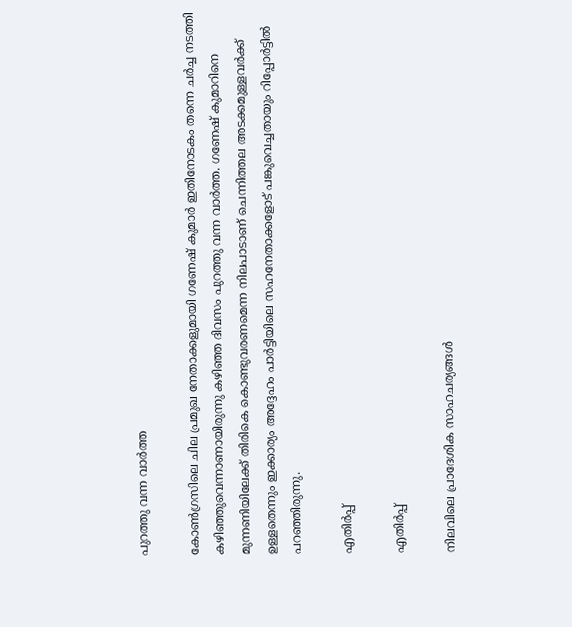പുറത്തു വന്ന വാര്‍ത്ത

കോൺഗ്രസിലെ ചില പ്രമുഖ നേതാക്കളുമായി ഗണേഷ് കുമാര്‍ ഇതിനോടകം തന്നെ ചർച്ച നടത്തി കഴിഞ്ഞുവെന്നാണായിരുന്നു കഴിഞ്ഞ ദിവസം പുറത്തു വന്ന വാര്‍ത്ത. ഗണേഷ് കുമാറിനെ മുന്നണിയിലേക്ക് തിരികെ കൊണ്ടുവരണമെന്ന നിലപാടാണ് ചെന്നിത്തല അടക്കമുള്ളവര്‍ക്ക് ഉള്ളതെന്നും ഇക്കാര്യം അദ്ദേഹം പാര്‍ട്ടിയിലെ സഹനേതാക്കളോട് പങ്കുവെച്ചതായും റിപ്പോര്‍ട്ടില്‍ പറഞ്ഞിരുന്നു.

എതിര്‍പ്പ്

എതിര്‍പ്പ്

നിലവിലെ പ്രാദേശിക സാഹചര്യങ്ങള്‍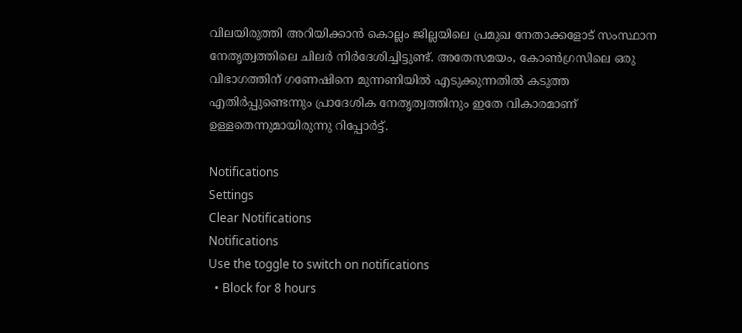വിലയിരുത്തി അറിയിക്കാന്‍ കൊല്ലം ജില്ലയിലെ പ്രമുഖ നേതാക്കളോട് സംസ്ഥാന നേതൃത്വത്തിലെ ചിലര്‍ നിര്‍ദേശിച്ചിട്ടുണ്ട്. അതേസമയം, കോണ്‍ഗ്രസിലെ ഒരു വിഭാഗത്തിന് ഗണേഷിനെ മുന്നണിയില്‍ എടുക്കുന്നതില്‍ കടുത്ത എതിര്‍പ്പുണ്ടെന്നും പ്രാദേശിക നേതൃത്വത്തിനും ഇതേ വികാരമാണ് ഉള്ളതെന്നുമായിരുന്നു റിപ്പോര്‍ട്ട്.

Notifications
Settings
Clear Notifications
Notifications
Use the toggle to switch on notifications
  • Block for 8 hours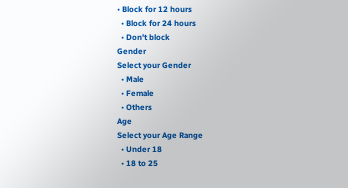• Block for 12 hours
  • Block for 24 hours
  • Don't block
Gender
Select your Gender
  • Male
  • Female
  • Others
Age
Select your Age Range
  • Under 18
  • 18 to 25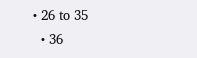• 26 to 35
  • 36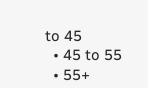to 45
  • 45 to 55
  • 55+